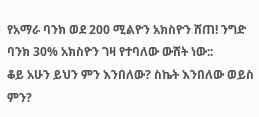የአማራ ባንክ ወደ 200 ሚልዮን አክስዮን ሸጠ! ንግድ ባንክ 30% አክስዮን ገዛ የተባለው ውሸት ነው::
ቆይ አሁን ይህን ምን እንበለው? ስኬት እንበለው ወይስ ምን?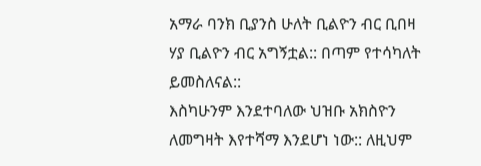አማራ ባንክ ቢያንስ ሁለት ቢልዮን ብር ቢበዛ ሃያ ቢልዮን ብር አግኝቷል:: በጣም የተሳካለት ይመስለናል::
እስካሁንም እንደተባለው ህዝቡ አክስዮን ለመግዛት እየተሻማ እንደሆነ ነው:: ለዚህም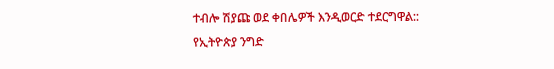ተብሎ ሽያጩ ወደ ቀበሌዎች እንዲወርድ ተደርግዋል::
የኢትዮጵያ ንግድ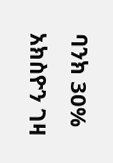ባንክ 30% አክስዮን ገዛ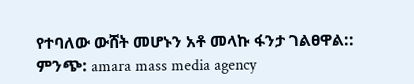የተባለው ውሸት መሆኑን አቶ መላኩ ፋንታ ገልፀዋል::
ምንጭ: amara mass media agency